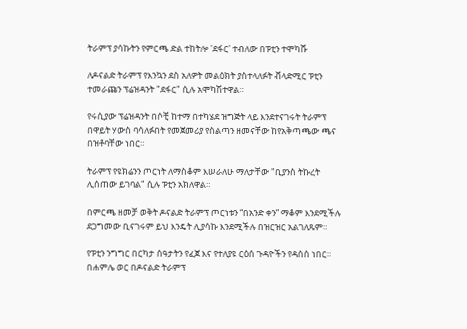ትራምፕ ያሳኩትን የምርጫ ድል ተከትሎ 'ደፋር' ተብለው በፑቲን ተሞካሹ

ለዶናልድ ትራምፕ የእንኳን ደስ አለዎት መልዕክት ያስተላለፉት ቭላድሚር ፑቲን ተመራጩን ፕሬዝዳንት "ደፋር" ሲሉ አሞካሽተዋል።

የሩሲያው ፕሬዝዳንት በሶቺ ከተማ በተካሄደ ዝግጅት ላይ እንደተናገሩት ትራምፕ በዋይት ሃውስ ባሳለፉበት የመጀመሪያ የስልጣን ዘመናቸው ከየአቅጣጫው ጫና በዝቶባቸው ነበር።

ትራምፕ የዩክሬንን ጦርነት ለማስቆም እሠራለሁ ማለታቸው "ቢያንስ ትኩረት ሊሰጠው ይገባል" ሲሉ ፑቲን አክለዋል።

በምርጫ ዘመቻ ወቅት ዶናልድ ትራምፕ ጦርነቱን “በአንድ ቀን” ማቆም እንደሚችሉ ደጋግመው ቢናገሩም ይህ እንዴት ሊያሳኩ እንደሚችሉ በዝርዝር አልገለጹም።

የፑቲን ንግግር በርካታ ሰዓታትን የፈጀ እና የተለያዩ ርዕሰ ጉዳዮችን የዳሰሰ ነበር። በሐምሌ ወር በዶናልድ ትራምፕ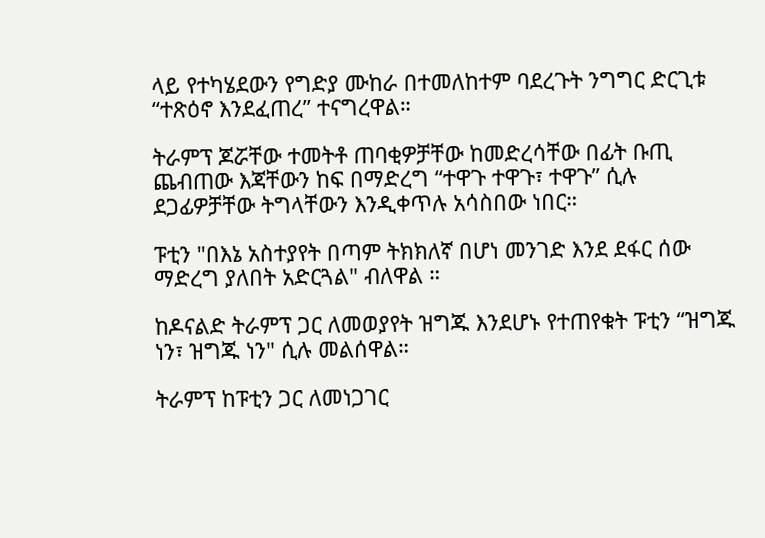ላይ የተካሄደውን የግድያ ሙከራ በተመለከተም ባደረጉት ንግግር ድርጊቱ “ተጽዕኖ እንደፈጠረ” ተናግረዋል።

ትራምፕ ጆሯቸው ተመትቶ ጠባቂዎቻቸው ከመድረሳቸው በፊት ቡጢ ጨብጠው እጃቸውን ከፍ በማድረግ “ተዋጉ ተዋጉ፣ ተዋጉ” ሲሉ ደጋፊዎቻቸው ትግላቸውን እንዲቀጥሉ አሳስበው ነበር።

ፑቲን "በእኔ አስተያየት በጣም ትክክለኛ በሆነ መንገድ እንደ ደፋር ሰው ማድረግ ያለበት አድርጓል" ብለዋል ።

ከዶናልድ ትራምፕ ጋር ለመወያየት ዝግጁ እንደሆኑ የተጠየቁት ፑቲን “ዝግጁ ነን፣ ዝግጁ ነን" ሲሉ መልሰዋል።

ትራምፕ ከፑቲን ጋር ለመነጋገር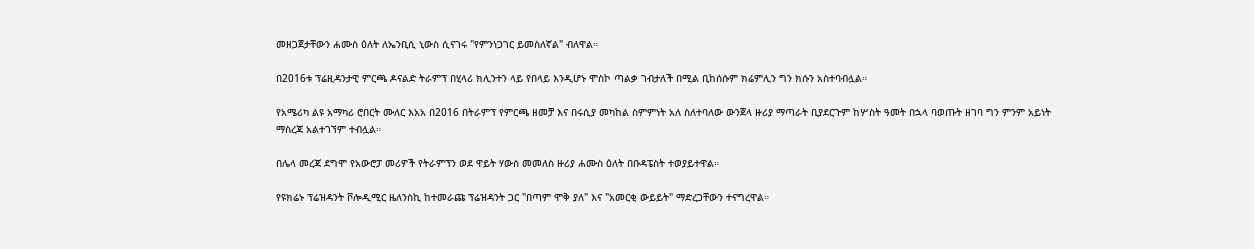መዘጋጀታቸውን ሐሙስ ዕለት ለኤንቢሲ ኒውስ ሲናገሩ "የምንነጋገር ይመስለኛል" ብለዋል።

በ2016ቱ ፕሬዚዳንታዊ ምርጫ ዶናልድ ትራምፕ በሂላሪ ክሊንተን ላይ የበላይ እንዲሆኑ ሞስኮ ጣልቃ ገብታለች በሚል ቢከሰሱም ክሬምሊን ግን ክሱን አስተባብሏል።

የአሜሪካ ልዩ አማካሪ ሮበርት ሙለር እአአ በ2016 በትራምፕ የምርጫ ዘመቻ እና በሩሲያ መካከል ስምምነት አለ ስለተባለው ውንጀላ ዙሪያ ማጣራት ቢያደርጉም ከሦስት ዓመት በኋላ ባወጡት ዘገባ ግን ምንም አይነት ማስረጃ አልተገኘም ተብሏል።

በሌላ መረጃ ደግሞ የአውሮፓ መሪዎች የትራምፕን ወደ ዋይት ሃውስ መመለስ ዙሪያ ሐሙስ ዕለት በቡዳፔስት ተወያይተዋል።

የዩክሬኑ ፕሬዝዳንት ቮሎዲሚር ዜለንስኪ ከተመራጩ ፕሬዝዳንት ጋር "በጣም ሞቅ ያለ" እና "አመርቂ ውይይት" ማድረጋቸውን ተናግረዋል።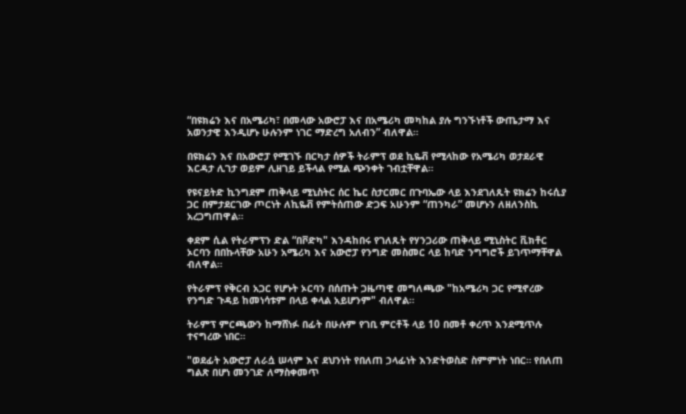“በዩክሬን እና በአሜሪካ፣ በመላው አውሮፓ እና በአሜሪካ መካከል ያሉ ግንኙነቶች ውጤታማ እና አወንታዊ እንዲሆኑ ሁሉንም ነገር ማድረግ አለብን” ብለዋል።

በዩክሬን እና በአውሮፓ የሚገኙ በርካታ ሰዎች ትራምፕ ወደ ኪዬቭ የሚላከው የአሜሪካ ወታደራዊ እርዳታ ሊገታ ወይም ሊዘገይ ይችላል የሚል ጭንቀት ገብቷቸዋል።

የዩናይትድ ኪንግደም ጠቅላይ ሚኒስትር ሰር ኬር ስታርመር በጉባኤው ላይ እንደገለጹት ዩክሬን ከሩሲያ ጋር በምታደርገው ጦርነት ለኪዬቭ የምትሰጠው ድጋፍ አሁንም “ጠንካራ” መሆኑን ለዘለንስኪ አረጋግጠዋል።

ቀደም ሲል የትራምፕን ድል “በቮድካ" እንዳከበሩ የገለጹት የሃንጋሪው ጠቅላይ ሚኒስትር ቪክቶር ኦርባን በበኩላቸው አሁን አሜሪካ እና አውሮፓ የንግድ መስመር ላይ ከባድ ንግግሮች ይገጥማቸዋል ብለዋል።

የትራምፕ የቅርብ አጋር የሆኑት ኦርባን በሰጡት ጋዜጣዊ መግለጫው "ከአሜሪካ ጋር የሚኖረው የንግድ ጉዳይ ከመነሳቱም በላይ ቀላል አይሆንም" ብለዋል።

ትራምፕ ምርጫውን ከማሸነፉ በፊት በሁሉም የገቢ ምርቶች ላይ 10 በመቶ ቀረጥ እንደሚጥሉ ተናግረው ነበር።

"ወደፊት አውሮፓ ለራሷ ሠላም እና ደህንነት የበለጠ ኃላፊነት እንድትወስድ ስምምነት ነበር። የበለጠ ግልጽ በሆነ መንገድ ለማስቀመጥ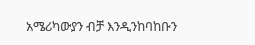አሜሪካውያን ብቻ እንዲንከባከቡን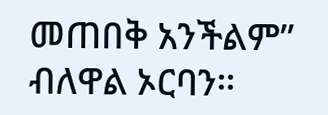መጠበቅ አንችልም” ብለዋል ኦርባን።